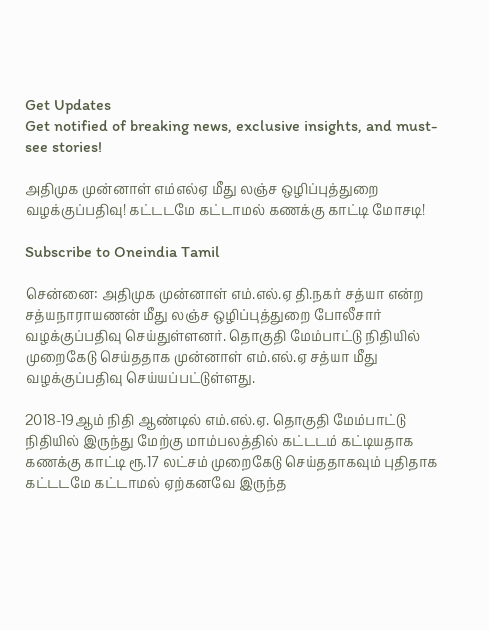Get Updates
Get notified of breaking news, exclusive insights, and must-see stories!

அதிமுக முன்னாள் எம்எல்ஏ மீது லஞ்ச ஒழிப்புத்துறை வழக்குப்பதிவு! கட்டடமே கட்டாமல் கணக்கு காட்டி மோசடி!

Subscribe to Oneindia Tamil

சென்னை: அதிமுக முன்னாள் எம்.எல்.ஏ தி.நகர் சத்யா என்ற சத்யநாராயணன் மீது லஞ்ச ஒழிப்புத்துறை போலீசார் வழக்குப்பதிவு செய்துள்ளனர். தொகுதி மேம்பாட்டு நிதியில் முறைகேடு செய்ததாக முன்னாள் எம்.எல்.ஏ சத்யா மீது வழக்குப்பதிவு செய்யப்பட்டுள்ளது.

2018-19ஆம் நிதி ஆண்டில் எம்.எல்.ஏ. தொகுதி மேம்பாட்டு நிதியில் இருந்து மேற்கு மாம்பலத்தில் கட்டடம் கட்டியதாக கணக்கு காட்டி ரூ.17 லட்சம் முறைகேடு செய்ததாகவும் புதிதாக கட்டடமே கட்டாமல் ஏற்கனவே இருந்த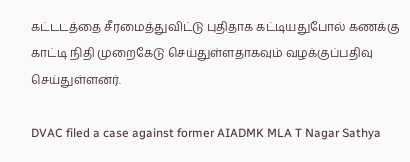கட்டடத்தை சீரமைத்துவிட்டு புதிதாக கட்டியதுபோல் கணக்கு காட்டி நிதி முறைகேடு செய்துள்ளதாகவும் வழக்குப்பதிவு செய்துள்ளனர்.

DVAC filed a case against former AIADMK MLA T Nagar Sathya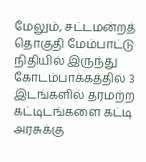மேலும், சட்டமன்றத் தொகுதி மேம்பாட்டு நிதியில் இருந்து கோடம்பாக்கத்தில் 3 இடங்களில் தரமற்ற கட்டிடங்களை கட்டி அரசுக்கு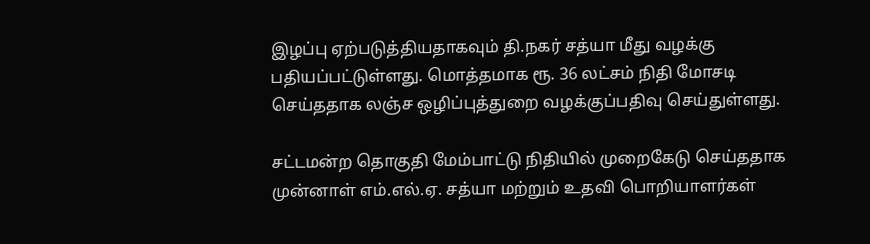இழப்பு ஏற்படுத்தியதாகவும் தி.நகர் சத்யா மீது வழக்கு பதியப்பட்டுள்ளது. மொத்தமாக ரூ. 36 லட்சம் நிதி மோசடி செய்ததாக லஞ்ச ஒழிப்புத்துறை வழக்குப்பதிவு செய்துள்ளது.

சட்டமன்ற தொகுதி மேம்பாட்டு நிதியில் முறைகேடு செய்ததாக முன்னாள் எம்.எல்.ஏ. சத்யா மற்றும் உதவி பொறியாளர்கள்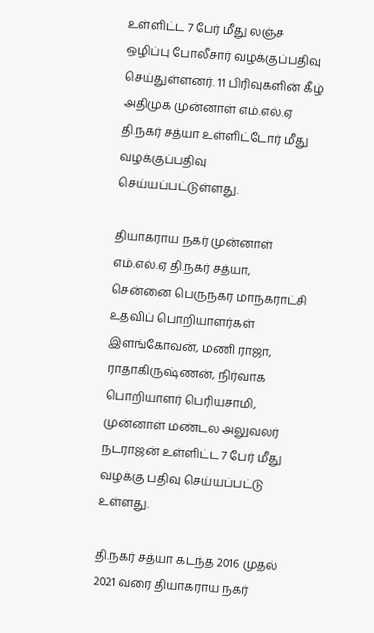உள்ளிட்ட 7 பேர் மீது லஞ்ச ஒழிப்பு போலீசார் வழக்குப்பதிவு செய்துள்ளனர். 11 பிரிவுகளின் கீழ் அதிமுக முன்னாள் எம்.எல்.ஏ தி.நகர் சத்யா உள்ளிட்டோர் மீது வழக்குப்பதிவு செய்யப்பட்டுள்ளது.

தியாகராய நகர் முன்னாள் எம்.எல்.ஏ தி.நகர் சத்யா, சென்னை பெருநகர மாநகராட்சி உதவிப் பொறியாளர்கள் இளங்கோவன், மணி ராஜா, ராதாகிருஷ்ணன், நிர்வாக பொறியாளர் பெரியசாமி, முன்னாள் மண்டல அலுவலர் நடராஜன் உள்ளிட்ட 7 பேர் மீது வழக்கு பதிவு செய்யப்பட்டு உள்ளது.

தி.நகர் சத்யா கடந்த 2016 முதல் 2021 வரை தியாகராய நகர்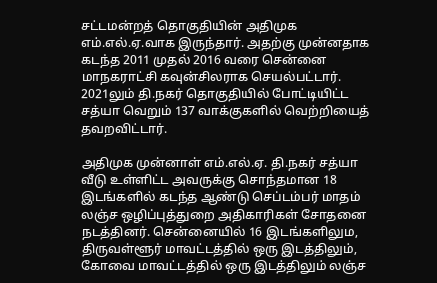சட்டமன்றத் தொகுதியின் அதிமுக எம்.எல்.ஏ.வாக இருந்தார். அதற்கு முன்னதாக கடந்த 2011 முதல் 2016 வரை சென்னை மாநகராட்சி கவுன்சிலராக செயல்பட்டார். 2021லும் தி.நகர் தொகுதியில் போட்டியிட்ட சத்யா வெறும் 137 வாக்குகளில் வெற்றியைத் தவறவிட்டார்.

அதிமுக முன்னாள் எம்.எல்.ஏ. தி.நகர் சத்யா வீடு உள்ளிட்ட அவருக்கு சொந்தமான 18 இடங்களில் கடந்த ஆண்டு செப்டம்பர் மாதம் லஞ்ச ஒழிப்புத்துறை அதிகாரிகள் சோதனை நடத்தினர். சென்னையில் 16 இடங்களிலும, திருவள்ளூர் மாவட்டத்தில் ஒரு இடத்திலும், கோவை மாவட்டத்தில் ஒரு இடத்திலும் லஞ்ச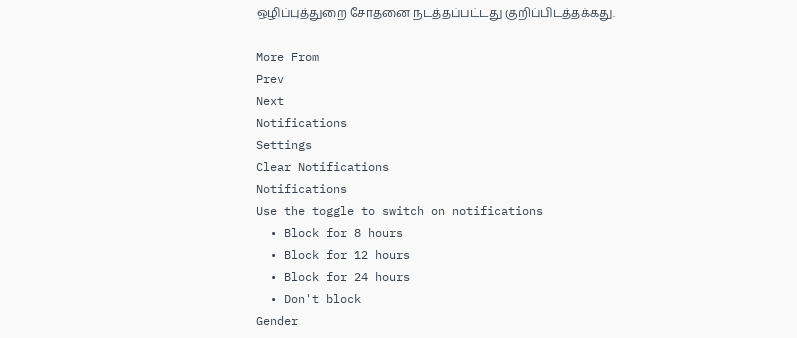ஒழிப்புத்துறை சோதனை நடத்தப்பட்டது குறிப்பிடத்தக்கது.

More From
Prev
Next
Notifications
Settings
Clear Notifications
Notifications
Use the toggle to switch on notifications
  • Block for 8 hours
  • Block for 12 hours
  • Block for 24 hours
  • Don't block
Gender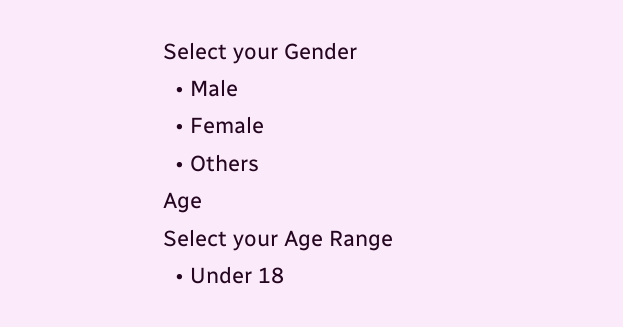Select your Gender
  • Male
  • Female
  • Others
Age
Select your Age Range
  • Under 18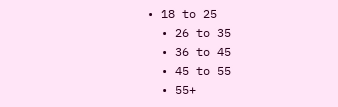• 18 to 25
  • 26 to 35
  • 36 to 45
  • 45 to 55
  • 55+